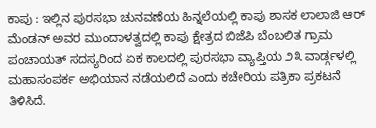ಕಾಪು : ಇಲ್ಲಿನ ಪುರಸಭಾ ಚುನವಣೆಯ ಹಿನ್ನಲೆಯಲ್ಲಿ ಕಾಪು ಶಾಸಕ ಲಾಲಾಜಿ ಆರ್ ಮೆಂಡನ್ ಅವರ ಮುಂದಾಳತ್ವದಲ್ಲಿ ಕಾಪು ಕ್ಷೇತ್ರದ ಬಿಜೆಪಿ ಬೆಂಬಲಿತ ಗ್ರಾಮ ಪಂಚಾಯತ್ ಸದಸ್ಯರಿಂದ ಏಕ ಕಾಲದಲ್ಲಿ ಪುರಸಭಾ ವ್ಯಾಪ್ತಿಯ ೨೩ ವಾರ್ಡ್ಗಳಲ್ಲಿ ಮಹಾಸಂಪರ್ಕ ಅಭಿಯಾನ ನಡೆಯಲಿದೆ ಎಂದು ಕಚೇರಿಯ ಪತ್ರಿಕಾ ಪ್ರಕಟನೆ ತಿಳಿಸಿದೆ.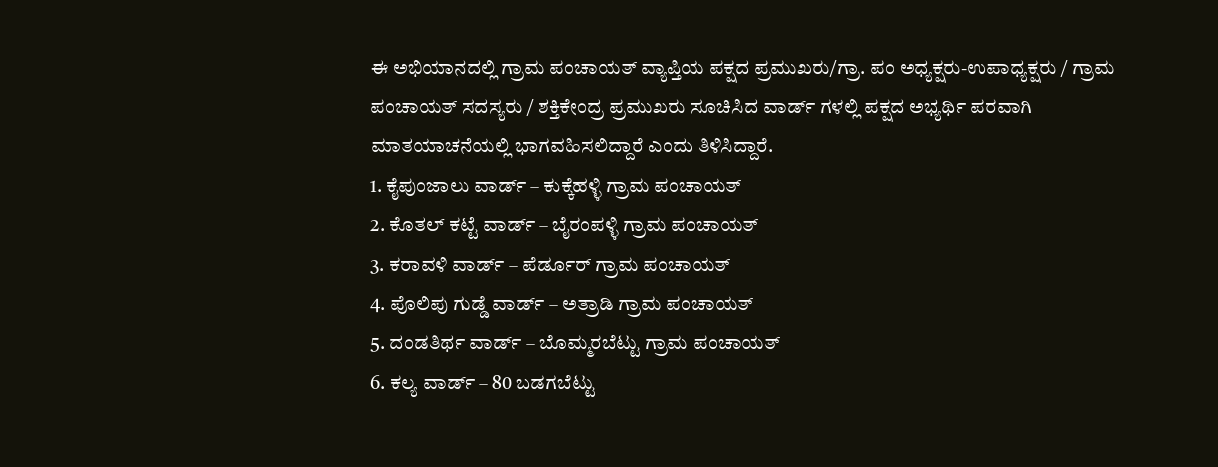ಈ ಅಭಿಯಾನದಲ್ಲಿ ಗ್ರಾಮ ಪಂಚಾಯತ್ ವ್ಯಾಪ್ತಿಯ ಪಕ್ಷದ ಪ್ರಮುಖರು/ಗ್ರಾ. ಪಂ ಅಧ್ಯಕ್ಷರು-ಉಪಾಧ್ಯಕ್ಷರು / ಗ್ರಾಮ ಪಂಚಾಯತ್ ಸದಸ್ಯರು / ಶಕ್ತಿಕೇಂದ್ರ ಪ್ರಮುಖರು ಸೂಚಿಸಿದ ವಾರ್ಡ್ ಗಳಲ್ಲಿ ಪಕ್ಷದ ಅಭ್ಯರ್ಥಿ ಪರವಾಗಿ ಮಾತಯಾಚನೆಯಲ್ಲಿ ಭಾಗವಹಿಸಲಿದ್ದಾರೆ ಎಂದು ತಿಳಿಸಿದ್ದಾರೆ.
1. ಕೈಪುಂಜಾಲು ವಾರ್ಡ್ – ಕುಕ್ಕೆಹಳ್ಳಿ ಗ್ರಾಮ ಪಂಚಾಯತ್
2. ಕೊತಲ್ ಕಟ್ಟೆ ವಾರ್ಡ್ – ಬೈರಂಪಳ್ಳಿ ಗ್ರಾಮ ಪಂಚಾಯತ್
3. ಕರಾವಳಿ ವಾರ್ಡ್ – ಪೆರ್ಡೂರ್ ಗ್ರಾಮ ಪಂಚಾಯತ್
4. ಪೊಲಿಪು ಗುಡ್ಡೆ ವಾರ್ಡ್ – ಅತ್ರಾಡಿ ಗ್ರಾಮ ಪಂಚಾಯತ್
5. ದಂಡತಿರ್ಥ ವಾರ್ಡ್ – ಬೊಮ್ಮರಬೆಟ್ಟು ಗ್ರಾಮ ಪಂಚಾಯತ್
6. ಕಲ್ಯ ವಾರ್ಡ್ – 80 ಬಡಗಬೆಟ್ಟು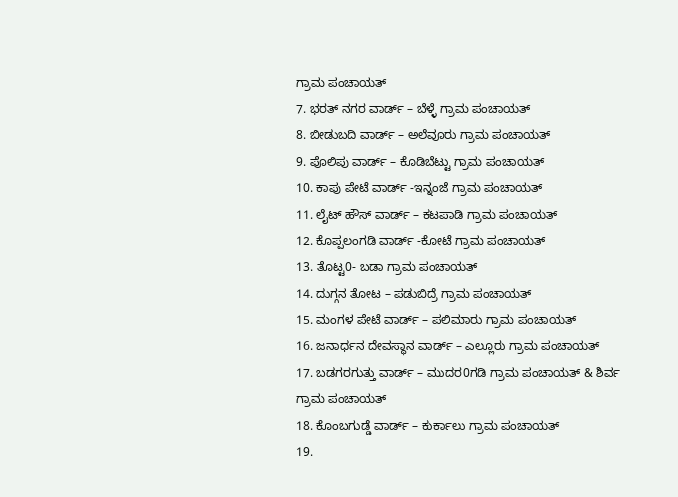ಗ್ರಾಮ ಪಂಚಾಯತ್
7. ಭರತ್ ನಗರ ವಾರ್ಡ್ – ಬೆಳ್ಳೆ ಗ್ರಾಮ ಪಂಚಾಯತ್
8. ಬೀಡುಬದಿ ವಾರ್ಡ್ – ಅಲೆವೂರು ಗ್ರಾಮ ಪಂಚಾಯತ್
9. ಪೊಲಿಪು ವಾರ್ಡ್ – ಕೊಡಿಬೆಟ್ಟು ಗ್ರಾಮ ಪಂಚಾಯತ್
10. ಕಾಪು ಪೇಟೆ ವಾರ್ಡ್ -ಇನ್ನಂಜೆ ಗ್ರಾಮ ಪಂಚಾಯತ್
11. ಲೈಟ್ ಹೌಸ್ ವಾರ್ಡ್ – ಕಟಪಾಡಿ ಗ್ರಾಮ ಪಂಚಾಯತ್
12. ಕೊಪ್ಪಲಂಗಡಿ ವಾರ್ಡ್ -ಕೋಟೆ ಗ್ರಾಮ ಪಂಚಾಯತ್
13. ತೊಟ್ಟ0- ಬಡಾ ಗ್ರಾಮ ಪಂಚಾಯತ್
14. ದುಗ್ಗನ ತೋಟ – ಪಡುಬಿದ್ರೆ ಗ್ರಾಮ ಪಂಚಾಯತ್
15. ಮಂಗಳ ಪೇಟೆ ವಾರ್ಡ್ – ಪಲಿಮಾರು ಗ್ರಾಮ ಪಂಚಾಯತ್
16. ಜನಾರ್ಧನ ದೇವಸ್ಥಾನ ವಾರ್ಡ್ – ಎಲ್ಲೂರು ಗ್ರಾಮ ಪಂಚಾಯತ್
17. ಬಡಗರಗುತ್ತು ವಾರ್ಡ್ – ಮುದರ0ಗಡಿ ಗ್ರಾಮ ಪಂಚಾಯತ್ & ಶಿರ್ವ ಗ್ರಾಮ ಪಂಚಾಯತ್
18. ಕೊಂಬಗುಡ್ಡೆ ವಾರ್ಡ್ – ಕುರ್ಕಾಲು ಗ್ರಾಮ ಪಂಚಾಯತ್
19.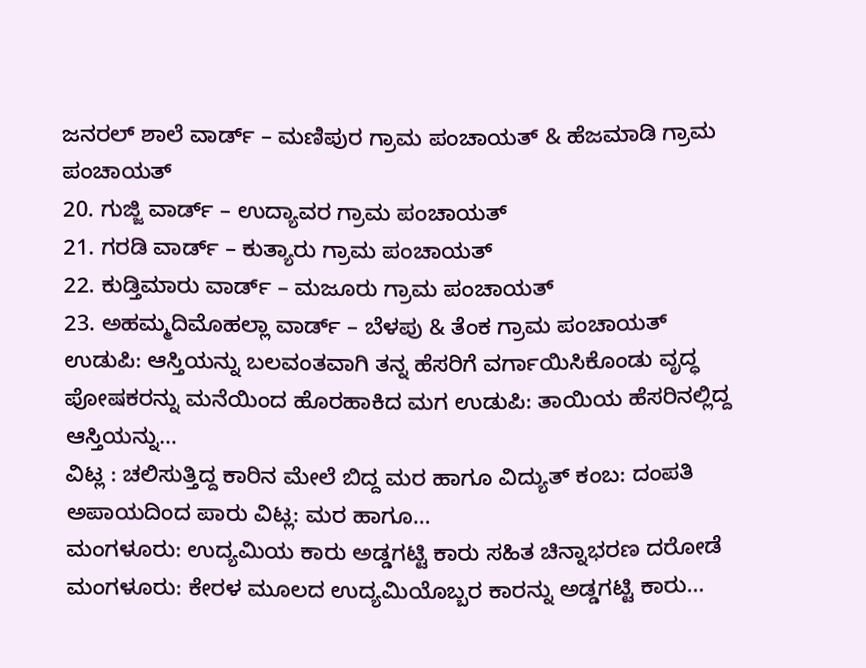ಜನರಲ್ ಶಾಲೆ ವಾರ್ಡ್ – ಮಣಿಪುರ ಗ್ರಾಮ ಪಂಚಾಯತ್ & ಹೆಜಮಾಡಿ ಗ್ರಾಮ ಪಂಚಾಯತ್
20. ಗುಜ್ಜಿ ವಾರ್ಡ್ – ಉದ್ಯಾವರ ಗ್ರಾಮ ಪಂಚಾಯತ್
21. ಗರಡಿ ವಾರ್ಡ್ – ಕುತ್ಯಾರು ಗ್ರಾಮ ಪಂಚಾಯತ್
22. ಕುಡ್ತಿಮಾರು ವಾರ್ಡ್ – ಮಜೂರು ಗ್ರಾಮ ಪಂಚಾಯತ್
23. ಅಹಮ್ಮದಿಮೊಹಲ್ಲಾ ವಾರ್ಡ್ – ಬೆಳಪು & ತೆಂಕ ಗ್ರಾಮ ಪಂಚಾಯತ್
ಉಡುಪಿ: ಆಸ್ತಿಯನ್ನು ಬಲವಂತವಾಗಿ ತನ್ನ ಹೆಸರಿಗೆ ವರ್ಗಾಯಿಸಿಕೊಂಡು ವೃದ್ಧ ಪೋಷಕರನ್ನು ಮನೆಯಿಂದ ಹೊರಹಾಕಿದ ಮಗ ಉಡುಪಿ: ತಾಯಿಯ ಹೆಸರಿನಲ್ಲಿದ್ದ ಆಸ್ತಿಯನ್ನು…
ವಿಟ್ಲ : ಚಲಿಸುತ್ತಿದ್ದ ಕಾರಿನ ಮೇಲೆ ಬಿದ್ದ ಮರ ಹಾಗೂ ವಿದ್ಯುತ್ ಕಂಬ: ದಂಪತಿ ಅಪಾಯದಿಂದ ಪಾರು ವಿಟ್ಲ: ಮರ ಹಾಗೂ…
ಮಂಗಳೂರು: ಉದ್ಯಮಿಯ ಕಾರು ಅಡ್ಡಗಟ್ಟಿ ಕಾರು ಸಹಿತ ಚಿನ್ನಾಭರಣ ದರೋಡೆ ಮಂಗಳೂರು: ಕೇರಳ ಮೂಲದ ಉದ್ಯಮಿಯೊಬ್ಬರ ಕಾರನ್ನು ಅಡ್ಡಗಟ್ಟಿ ಕಾರು…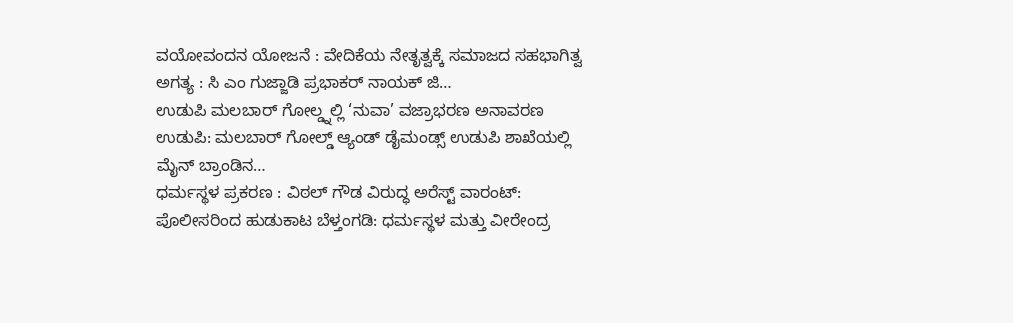ವಯೋವಂದನ ಯೋಜನೆ : ವೇದಿಕೆಯ ನೇತೃತ್ವಕ್ಕೆ ಸಮಾಜದ ಸಹಭಾಗಿತ್ವ ಅಗತ್ಯ : ಸಿ ಎಂ ಗುಜ್ಜಾಡಿ ಪ್ರಭಾಕರ್ ನಾಯಕ್ ಜಿ…
ಉಡುಪಿ ಮಲಬಾರ್ ಗೋಲ್ಡ್ನಲ್ಲಿ ‘ನುವಾ’ ವಜ್ರಾಭರಣ ಅನಾವರಣ ಉಡುಪಿ: ಮಲಬಾರ್ ಗೋಲ್ಡ್ ಆ್ಯಂಡ್ ಡೈಮಂಡ್ಸ್ ಉಡುಪಿ ಶಾಖೆಯಲ್ಲಿ ಮೈನ್ ಬ್ರಾಂಡಿನ…
ಧರ್ಮಸ್ಥಳ ಪ್ರಕರಣ : ವಿಠಲ್ ಗೌಡ ವಿರುದ್ಧ ಅರೆಸ್ಟ್ ವಾರಂಟ್: ಪೊಲೀಸರಿಂದ ಹುಡುಕಾಟ ಬೆಳ್ತಂಗಡಿ: ಧರ್ಮಸ್ಥಳ ಮತ್ತು ವೀರೇಂದ್ರ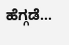ಹೆಗ್ಗಡೆ…